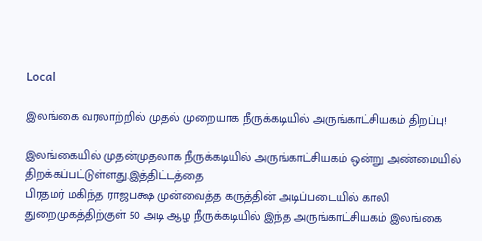Local

இலங்கை வரலாற்றில் முதல் முறையாக நீருக்கடியில் அருங்காட்சியகம் திறப்பு!

இலங்கையில் முதன்முதலாக நீருக்கடியில் அருங்காட்சியகம் ஒன்று அண்மையில் திறக்கப்பட்டுள்ளது.இத்திட்டத்தை
பிரதமர் மகிந்த ராஜபக்ஷ முன்வைத்த கருத்தின் அடிப்படையில் காலி துறைமுகத்திற்குள் 50 அடி ஆழ நீருக்கடியில் இந்த அருங்காட்சியகம் இலங்கை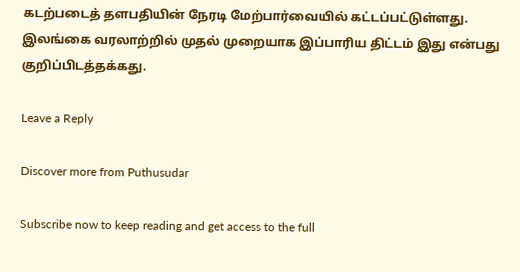கடற்படைத் தளபதியின் நேரடி மேற்பார்வையில் கட்டப்பட்டுள்ளது. இலங்கை வரலாற்றில் முதல் முறையாக இப்பாரிய திட்டம் இது என்பது குறிப்பிடத்தக்கது.

Leave a Reply

Discover more from Puthusudar

Subscribe now to keep reading and get access to the full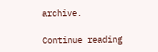archive.

Continue reading